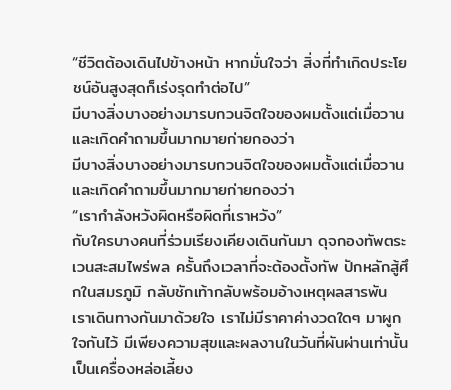“ชีวิตต้องเดินไปข้างหน้า หากมั่นใจว่า สิ่งที่ทำเกิดประโยชน์อันสูงสุดก็เร่งรุดทำต่อไป”
มีบางสิ่งบางอย่างมารบกวนจิตใจของผมตั้งแต่เมื่อวานและเกิดคำถามขึ้นมากมายก่ายกองว่า
มีบางสิ่งบางอย่างมารบกวนจิตใจของผมตั้งแต่เมื่อวานและเกิดคำถามขึ้นมากมายก่ายกองว่า
“เรากำลังหวังผิดหรือผิดที่เราหวัง”
กับใครบางคนที่ร่วมเรียงเคียงเดินกันมา ดุจกองทัพตระเวนสะสมไพร่พล ครั้นถึงเวลาที่จะต้องตั้งทัพ ปักหลักสู้ศึกในสมรภูมิ กลับชักเท้ากลับพร้อมอ้างเหตุผลสารพัน
เราเดินทางกันมาด้วยใจ เราไม่มีราคาค่างวดใดๆ มาผูกใจกันไว้ มีเพียงความสุขและผลงานในวันที่ผันผ่านเท่านั้นเป็นเครื่องหล่อเลี้ยง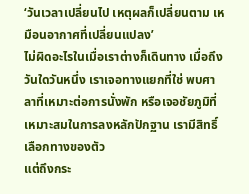‘วันเวลาเปลี่ยนไป เหตุผลก็เปลี่ยนตาม เหมือนอากาศที่เปลี่ยนแปลง’
ไม่ผิดอะไรในเมื่อเราต่างก็เดินทาง เมื่อถึงวันใดวันหนึ่ง เราเจอทางแยกที่ใช่ พบศาลาที่เหมาะต่อการนั่งพัก หรือเจอชัยภูมิที่เหมาะสมในการลงหลักปักฐาน เรามีสิทธิ์เลือกทางของตัว
แต่ถึงกระ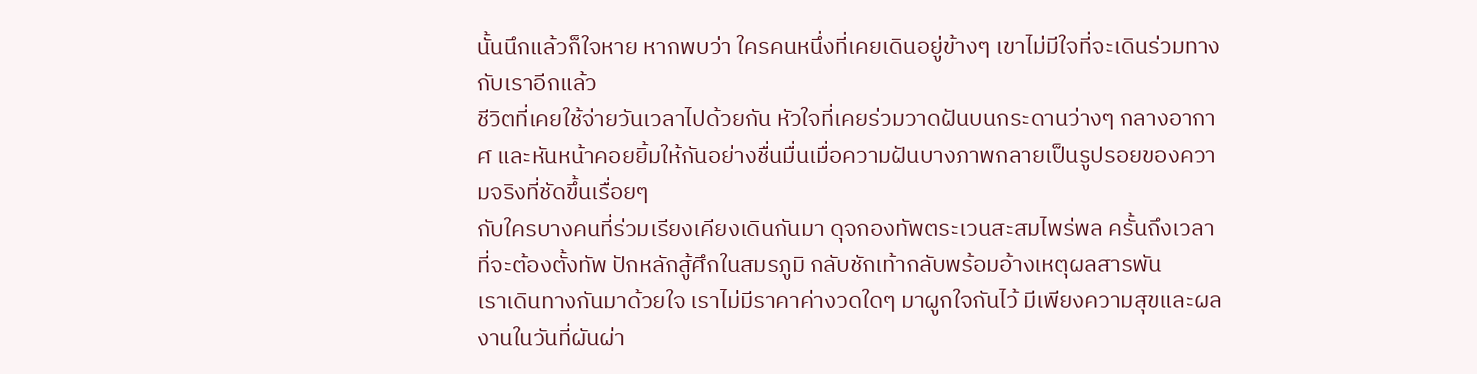นั้นนึกแล้วก็ใจหาย หากพบว่า ใครคนหนึ่งที่เคยเดินอยู่ข้างๆ เขาไม่มีใจที่จะเดินร่วมทางกับเราอีกแล้ว
ชีวิตที่เคยใช้จ่ายวันเวลาไปด้วยกัน หัวใจที่เคยร่วมวาดฝันบนกระดานว่างๆ กลางอากาศ และหันหน้าคอยยิ้มให้กันอย่างชื่นมื่นเมื่อความฝันบางภาพกลายเป็นรูปรอยของความจริงที่ชัดขึ้นเรื่อยๆ
กับใครบางคนที่ร่วมเรียงเคียงเดินกันมา ดุจกองทัพตระเวนสะสมไพร่พล ครั้นถึงเวลาที่จะต้องตั้งทัพ ปักหลักสู้ศึกในสมรภูมิ กลับชักเท้ากลับพร้อมอ้างเหตุผลสารพัน
เราเดินทางกันมาด้วยใจ เราไม่มีราคาค่างวดใดๆ มาผูกใจกันไว้ มีเพียงความสุขและผลงานในวันที่ผันผ่า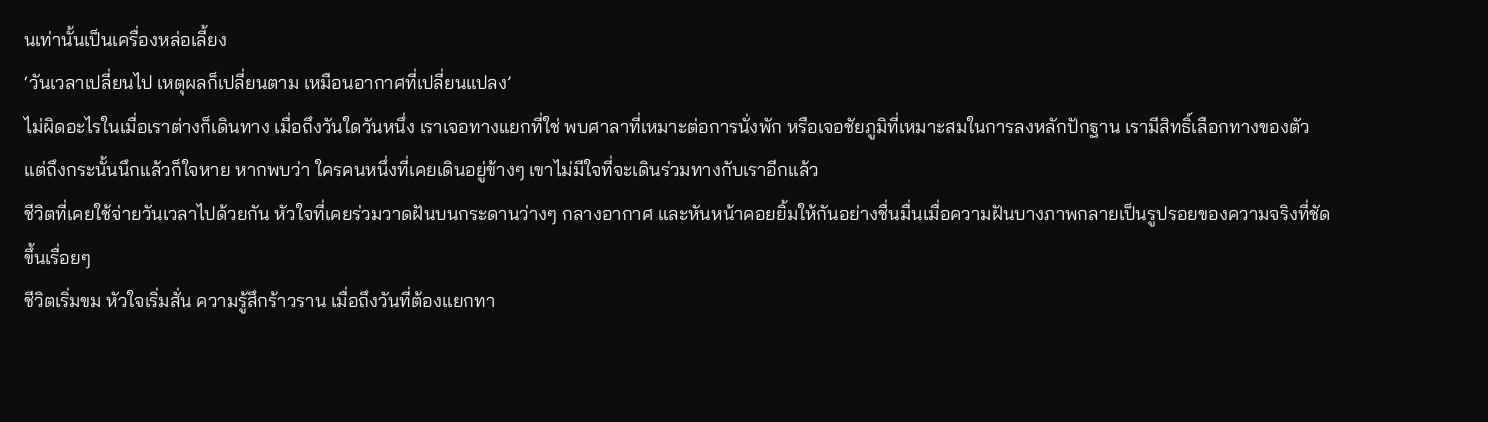นเท่านั้นเป็นเครื่องหล่อเลี้ยง
‘วันเวลาเปลี่ยนไป เหตุผลก็เปลี่ยนตาม เหมือนอากาศที่เปลี่ยนแปลง’
ไม่ผิดอะไรในเมื่อเราต่างก็เดินทาง เมื่อถึงวันใดวันหนึ่ง เราเจอทางแยกที่ใช่ พบศาลาที่เหมาะต่อการนั่งพัก หรือเจอชัยภูมิที่เหมาะสมในการลงหลักปักฐาน เรามีสิทธิ์เลือกทางของตัว
แต่ถึงกระนั้นนึกแล้วก็ใจหาย หากพบว่า ใครคนหนึ่งที่เคยเดินอยู่ข้างๆ เขาไม่มีใจที่จะเดินร่วมทางกับเราอีกแล้ว
ชีวิตที่เคยใช้จ่ายวันเวลาไปด้วยกัน หัวใจที่เคยร่วมวาดฝันบนกระดานว่างๆ กลางอากาศ และหันหน้าคอยยิ้มให้กันอย่างชื่นมื่นเมื่อความฝันบางภาพกลายเป็นรูปรอยของความจริงที่ชัดขึ้นเรื่อยๆ
ชีวิตเริ่มขม หัวใจเริ่มสั่น ความรู้สึกร้าวราน เมื่อถึงวันที่ต้องแยกทา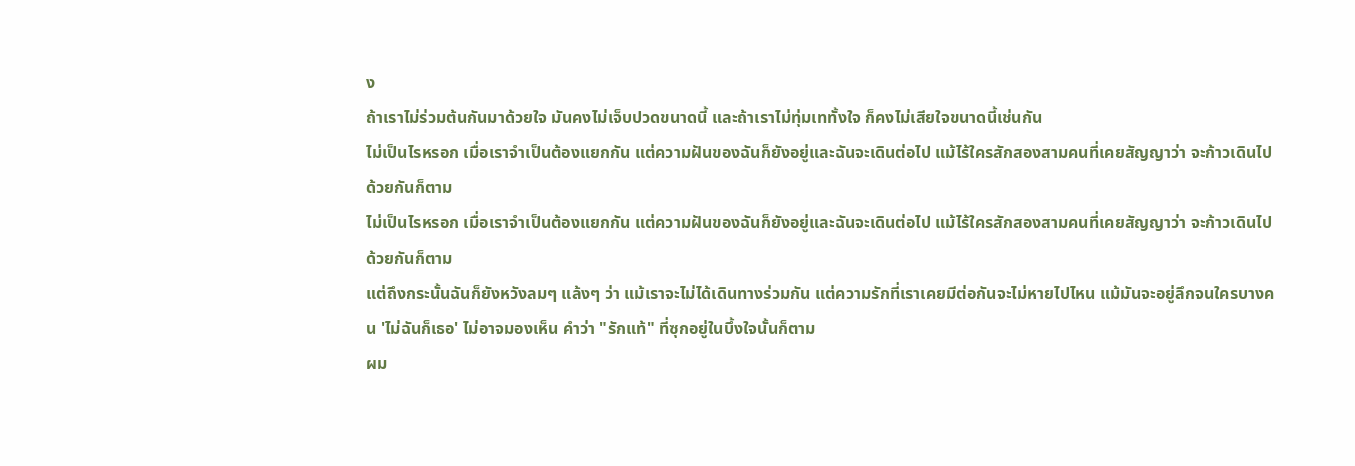ง
ถ้าเราไม่ร่วมต้นกันมาด้วยใจ มันคงไม่เจ็บปวดขนาดนี้ และถ้าเราไม่ทุ่มเททั้งใจ ก็คงไม่เสียใจขนาดนี้เช่นกัน
ไม่เป็นไรหรอก เมื่อเราจำเป็นต้องแยกกัน แต่ความฝันของฉันก็ยังอยู่และฉันจะเดินต่อไป แม้ไร้ใครสักสองสามคนที่เคยสัญญาว่า จะก้าวเดินไปด้วยกันก็ตาม
ไม่เป็นไรหรอก เมื่อเราจำเป็นต้องแยกกัน แต่ความฝันของฉันก็ยังอยู่และฉันจะเดินต่อไป แม้ไร้ใครสักสองสามคนที่เคยสัญญาว่า จะก้าวเดินไปด้วยกันก็ตาม
แต่ถึงกระนั้นฉันก็ยังหวังลมๆ แล้งๆ ว่า แม้เราจะไม่ได้เดินทางร่วมกัน แต่ความรักที่เราเคยมีต่อกันจะไม่หายไปไหน แม้มันจะอยู่ลึกจนใครบางคน 'ไม่ฉันก็เธอ' ไม่อาจมองเห็น คำว่า "รักแท้" ที่ซุกอยู่ในบึ้งใจนั้นก็ตาม
ผม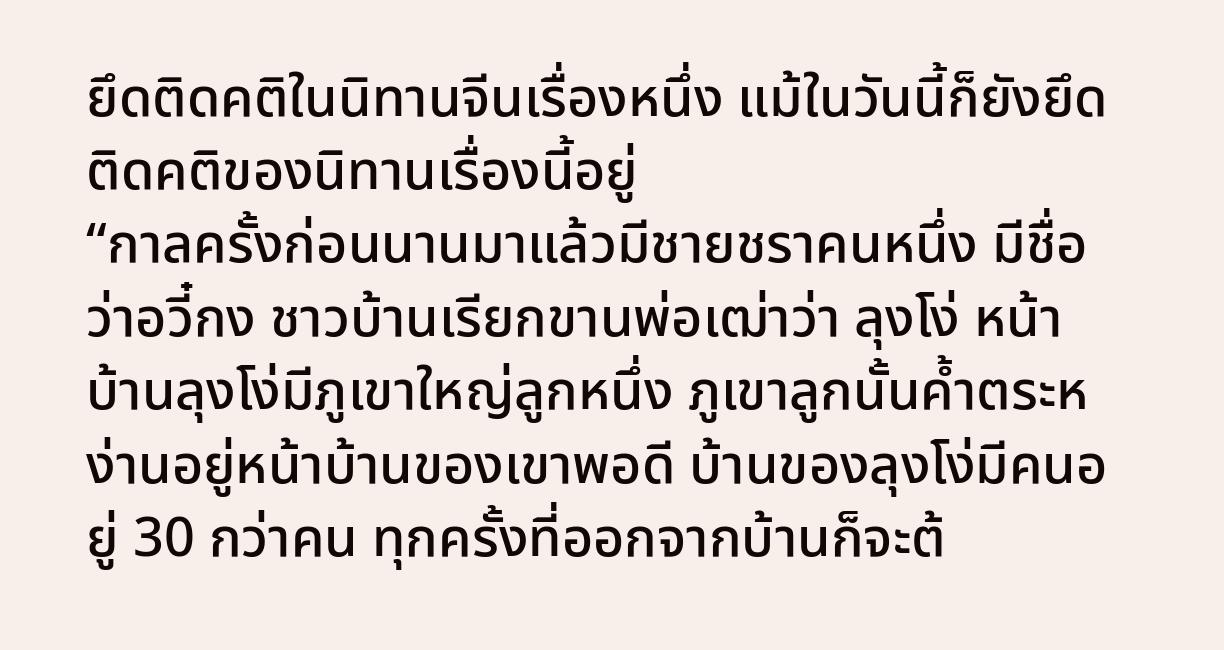ยึดติดคติในนิทานจีนเรื่องหนึ่ง แม้ในวันนี้ก็ยังยึดติดคติของนิทานเรื่องนี้อยู่
“กาลครั้งก่อนนานมาแล้วมีชายชราคนหนึ่ง มีชื่อว่าอวี๋กง ชาวบ้านเรียกขานพ่อเฒ่าว่า ลุงโง่ หน้าบ้านลุงโง่มีภูเขาใหญ่ลูกหนึ่ง ภูเขาลูกนั้นค้ำตระหง่านอยู่หน้าบ้านของเขาพอดี บ้านของลุงโง่มีคนอยู่ 30 กว่าคน ทุกครั้งที่ออกจากบ้านก็จะต้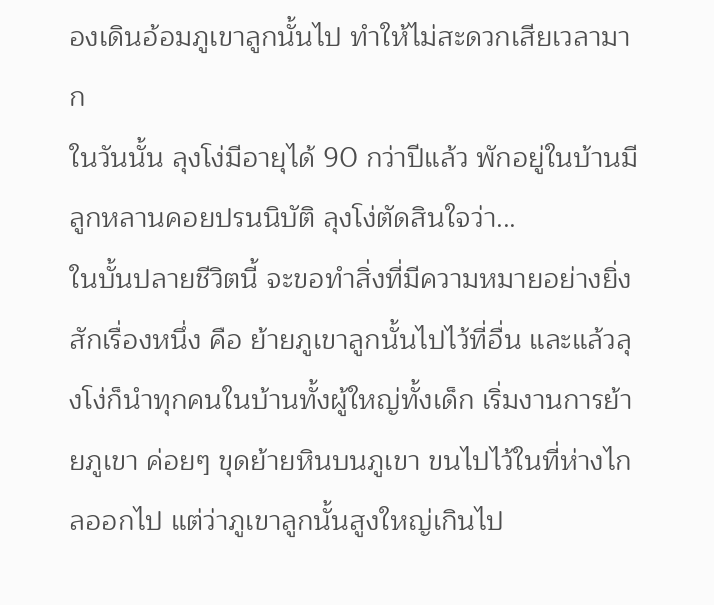องเดินอ้อมภูเขาลูกนั้นไป ทำให้ไม่สะดวกเสียเวลามาก
ในวันนั้น ลุงโง่มีอายุได้ 90 กว่าปีแล้ว พักอยู่ในบ้านมีลูกหลานคอยปรนนิบัติ ลุงโง่ตัดสินใจว่า...
ในบั้นปลายชีวิตนี้ จะขอทำสิ่งที่มีความหมายอย่างยิ่งสักเรื่องหนึ่ง คือ ย้ายภูเขาลูกนั้นไปไว้ที่อื่น และแล้วลุงโง่ก็นำทุกคนในบ้านทั้งผู้ใหญ่ทั้งเด็ก เริ่มงานการย้ายภูเขา ค่อยๆ ขุดย้ายหินบนภูเขา ขนไปไว้ในที่ห่างไกลออกไป แต่ว่าภูเขาลูกนั้นสูงใหญ่เกินไป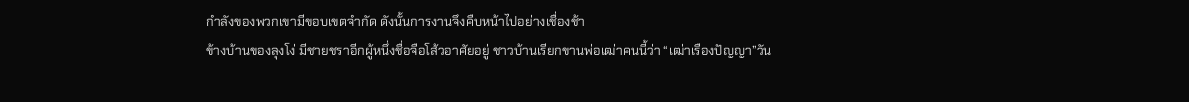กำลังของพวกเขามีขอบเขตจำกัด ดังนั้นการงานจึงคืบหน้าไปอย่างเชื่องช้า
ข้างบ้านของลุงโง่ มีชายชราอีกผู้หนึ่งชื่อจือโส้วอาศัยอยู่ ชาวบ้านเรียกขานพ่อเฒ่าคนนี้ว่า “เฒ่าเรืองปัญญา”วัน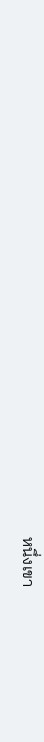หนึ่งเขา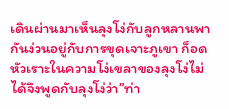เดินผ่านมาเห็นลุงโง่กับลูกหลานพากันง่วนอยู่กับการขุดเจาะภูเขา ก็อดหัวเราะในความโง่เขลาของลุงโง่ไม่ได้จึงพูดกับลุงโง่ว่า”ท่า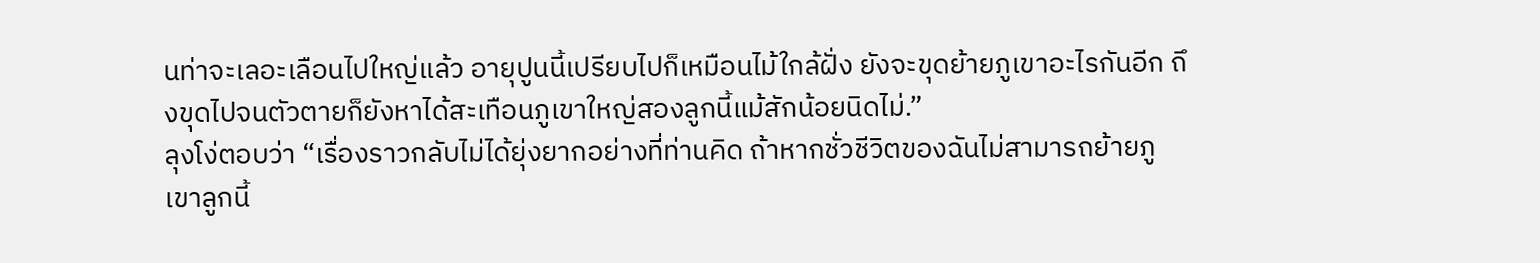นท่าจะเลอะเลือนไปใหญ่แล้ว อายุปูนนี้เปรียบไปก็เหมือนไม้ใกล้ฝั่ง ยังจะขุดย้ายภูเขาอะไรกันอีก ถึงขุดไปจนตัวตายก็ยังหาได้สะเทือนภูเขาใหญ่สองลูกนี้แม้สักน้อยนิดไม่.”
ลุงโง่ตอบว่า “เรื่องราวกลับไม่ได้ยุ่งยากอย่างที่ท่านคิด ถ้าหากชั่วชีวิตของฉันไม่สามารถย้ายภูเขาลูกนี้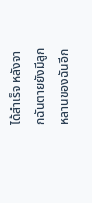ได้สำเร็จ หลังจากฉันตายยังมีลูกหลานของฉันอีก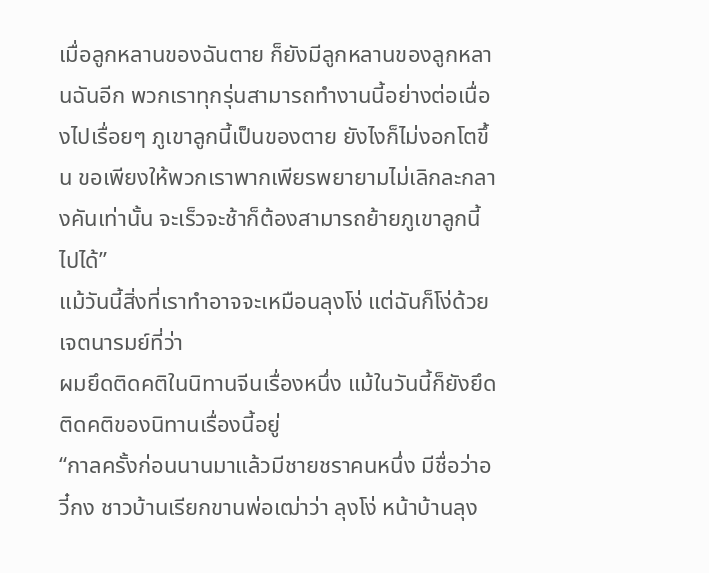เมื่อลูกหลานของฉันตาย ก็ยังมีลูกหลานของลูกหลานฉันอีก พวกเราทุกรุ่นสามารถทำงานนี้อย่างต่อเนื่องไปเรื่อยๆ ภูเขาลูกนี้เป็นของตาย ยังไงก็ไม่งอกโตขึ้น ขอเพียงให้พวกเราพากเพียรพยายามไม่เลิกละกลางคันเท่านั้น จะเร็วจะช้าก็ต้องสามารถย้ายภูเขาลูกนี้ไปได้”
แม้วันนี้สิ่งที่เราทำอาจจะเหมือนลุงโง่ แต่ฉันก็โง่ด้วยเจตนารมย์ที่ว่า
ผมยึดติดคติในนิทานจีนเรื่องหนึ่ง แม้ในวันนี้ก็ยังยึดติดคติของนิทานเรื่องนี้อยู่
“กาลครั้งก่อนนานมาแล้วมีชายชราคนหนึ่ง มีชื่อว่าอวี๋กง ชาวบ้านเรียกขานพ่อเฒ่าว่า ลุงโง่ หน้าบ้านลุง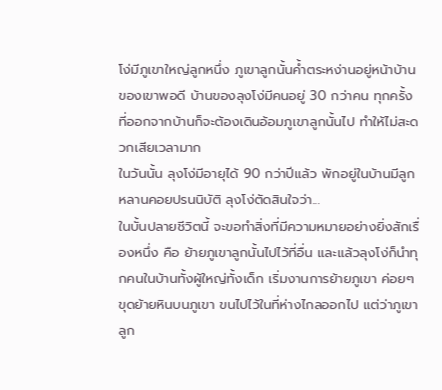โง่มีภูเขาใหญ่ลูกหนึ่ง ภูเขาลูกนั้นค้ำตระหง่านอยู่หน้าบ้านของเขาพอดี บ้านของลุงโง่มีคนอยู่ 30 กว่าคน ทุกครั้งที่ออกจากบ้านก็จะต้องเดินอ้อมภูเขาลูกนั้นไป ทำให้ไม่สะดวกเสียเวลามาก
ในวันนั้น ลุงโง่มีอายุได้ 90 กว่าปีแล้ว พักอยู่ในบ้านมีลูกหลานคอยปรนนิบัติ ลุงโง่ตัดสินใจว่า...
ในบั้นปลายชีวิตนี้ จะขอทำสิ่งที่มีความหมายอย่างยิ่งสักเรื่องหนึ่ง คือ ย้ายภูเขาลูกนั้นไปไว้ที่อื่น และแล้วลุงโง่ก็นำทุกคนในบ้านทั้งผู้ใหญ่ทั้งเด็ก เริ่มงานการย้ายภูเขา ค่อยๆ ขุดย้ายหินบนภูเขา ขนไปไว้ในที่ห่างไกลออกไป แต่ว่าภูเขาลูก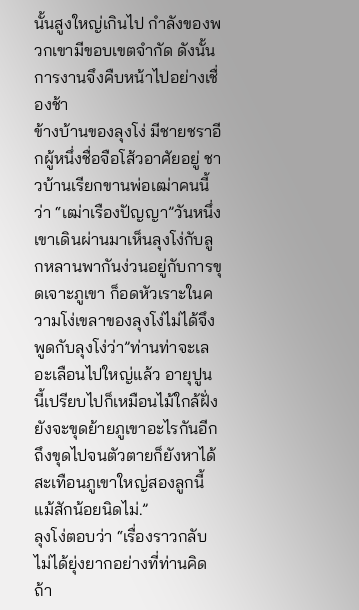นั้นสูงใหญ่เกินไป กำลังของพวกเขามีขอบเขตจำกัด ดังนั้นการงานจึงคืบหน้าไปอย่างเชื่องช้า
ข้างบ้านของลุงโง่ มีชายชราอีกผู้หนึ่งชื่อจือโส้วอาศัยอยู่ ชาวบ้านเรียกขานพ่อเฒ่าคนนี้ว่า “เฒ่าเรืองปัญญา”วันหนึ่งเขาเดินผ่านมาเห็นลุงโง่กับลูกหลานพากันง่วนอยู่กับการขุดเจาะภูเขา ก็อดหัวเราะในความโง่เขลาของลุงโง่ไม่ได้จึงพูดกับลุงโง่ว่า”ท่านท่าจะเลอะเลือนไปใหญ่แล้ว อายุปูนนี้เปรียบไปก็เหมือนไม้ใกล้ฝั่ง ยังจะขุดย้ายภูเขาอะไรกันอีก ถึงขุดไปจนตัวตายก็ยังหาได้สะเทือนภูเขาใหญ่สองลูกนี้แม้สักน้อยนิดไม่.”
ลุงโง่ตอบว่า “เรื่องราวกลับไม่ได้ยุ่งยากอย่างที่ท่านคิด ถ้า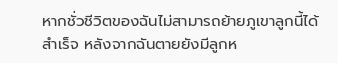หากชั่วชีวิตของฉันไม่สามารถย้ายภูเขาลูกนี้ได้สำเร็จ หลังจากฉันตายยังมีลูกห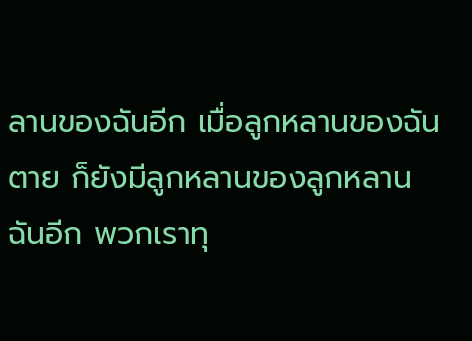ลานของฉันอีก เมื่อลูกหลานของฉันตาย ก็ยังมีลูกหลานของลูกหลานฉันอีก พวกเราทุ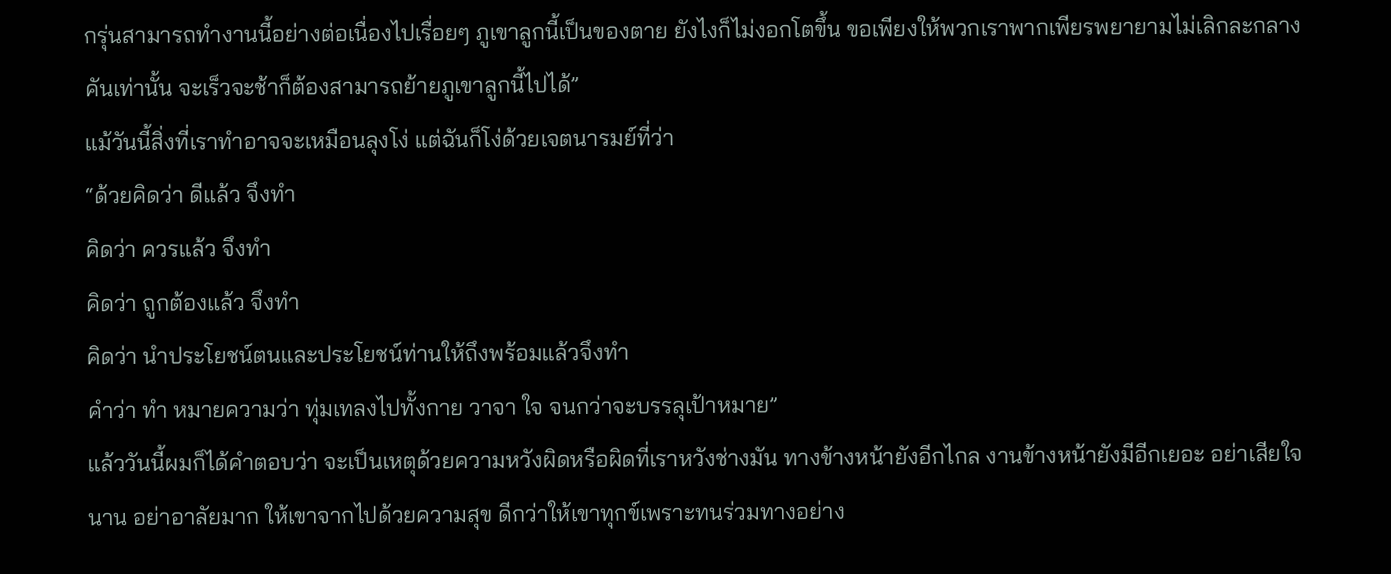กรุ่นสามารถทำงานนี้อย่างต่อเนื่องไปเรื่อยๆ ภูเขาลูกนี้เป็นของตาย ยังไงก็ไม่งอกโตขึ้น ขอเพียงให้พวกเราพากเพียรพยายามไม่เลิกละกลางคันเท่านั้น จะเร็วจะช้าก็ต้องสามารถย้ายภูเขาลูกนี้ไปได้”
แม้วันนี้สิ่งที่เราทำอาจจะเหมือนลุงโง่ แต่ฉันก็โง่ด้วยเจตนารมย์ที่ว่า
“ด้วยคิดว่า ดีแล้ว จึงทำ
คิดว่า ควรแล้ว จึงทำ
คิดว่า ถูกต้องแล้ว จึงทำ
คิดว่า นำประโยชน์ตนและประโยชน์ท่านให้ถึงพร้อมแล้วจึงทำ
คำว่า ทำ หมายความว่า ทุ่มเทลงไปทั้งกาย วาจา ใจ จนกว่าจะบรรลุเป้าหมาย”
แล้ววันนี้ผมก็ได้คำตอบว่า จะเป็นเหตุด้วยความหวังผิดหรือผิดที่เราหวังช่างมัน ทางข้างหน้ายังอีกไกล งานข้างหน้ายังมีอีกเยอะ อย่าเสียใจนาน อย่าอาลัยมาก ให้เขาจากไปด้วยความสุข ดีกว่าให้เขาทุกข์เพราะทนร่วมทางอย่าง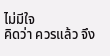ไม่มีใจ
คิดว่า ควรแล้ว จึง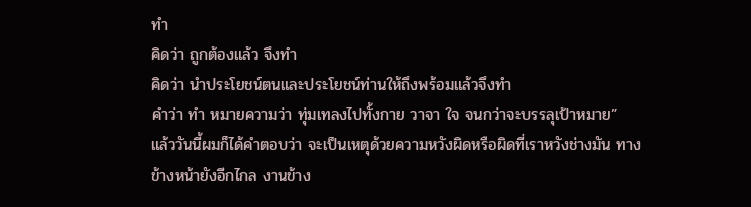ทำ
คิดว่า ถูกต้องแล้ว จึงทำ
คิดว่า นำประโยชน์ตนและประโยชน์ท่านให้ถึงพร้อมแล้วจึงทำ
คำว่า ทำ หมายความว่า ทุ่มเทลงไปทั้งกาย วาจา ใจ จนกว่าจะบรรลุเป้าหมาย”
แล้ววันนี้ผมก็ได้คำตอบว่า จะเป็นเหตุด้วยความหวังผิดหรือผิดที่เราหวังช่างมัน ทางข้างหน้ายังอีกไกล งานข้าง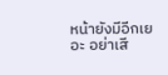หน้ายังมีอีกเยอะ อย่าเสี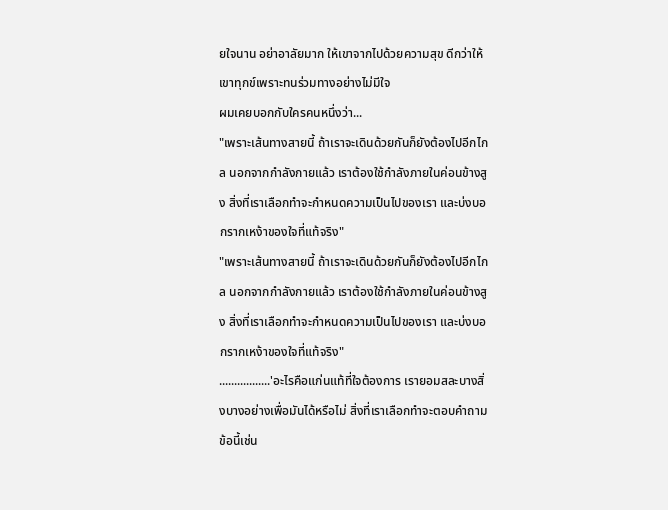ยใจนาน อย่าอาลัยมาก ให้เขาจากไปด้วยความสุข ดีกว่าให้เขาทุกข์เพราะทนร่วมทางอย่างไม่มีใจ
ผมเคยบอกกับใครคนหนึ่งว่า...
"เพราะเส้นทางสายนี้ ถ้าเราจะเดินด้วยกันก็ยังต้องไปอีกไกล นอกจากกำลังกายแล้ว เราต้องใช้กำลังภายในค่อนข้างสูง สิ่งที่เราเลือกทำจะกำหนดความเป็นไปของเรา และบ่งบอกรากเหง้าของใจที่แท้จริง"
"เพราะเส้นทางสายนี้ ถ้าเราจะเดินด้วยกันก็ยังต้องไปอีกไกล นอกจากกำลังกายแล้ว เราต้องใช้กำลังภายในค่อนข้างสูง สิ่งที่เราเลือกทำจะกำหนดความเป็นไปของเรา และบ่งบอกรากเหง้าของใจที่แท้จริง"
.................'อะไรคือแก่นแท้ที่ใจต้องการ เรายอมสละบางสิ่งบางอย่างเพื่อมันได้หรือไม่ สิ่งที่เราเลือกทำจะตอบคำถามข้อนี้เช่น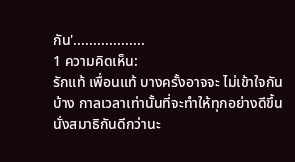กัน'..................
1 ความคิดเห็น:
รักแท้ เพื่อนแท้ บางครั้งอาจจะ ไม่เข้าใจกันบ้าง กาลเวลาเท่านั้นที่จะทำให้ทุกอย่างดีขึ้น
นั่งสมาธิกันดีกว่านะ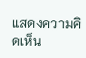แสดงความคิดเห็น